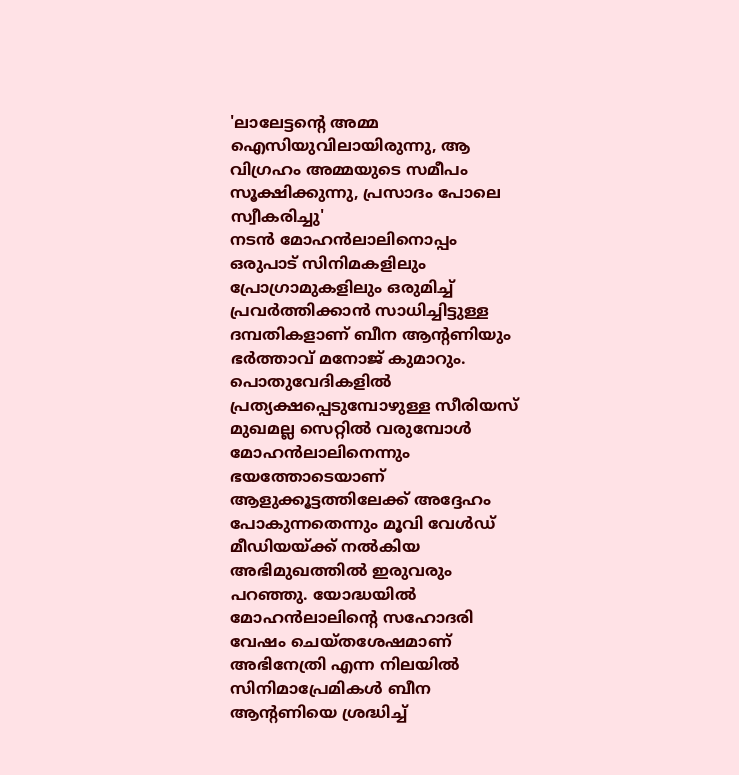'ലാലേട്ടന്റെ അമ്മ ഐസിയുവിലായിരുന്നു, ആ വിഗ്രഹം അമ്മയുടെ സമീപം സൂക്ഷിക്കുന്നു, പ്രസാദം പോലെ സ്വീകരിച്ചു'
നടൻ മോഹൻലാലിനൊപ്പം ഒരുപാട് സിനിമകളിലും പ്രോഗ്രാമുകളിലും ഒരുമിച്ച് പ്രവർത്തിക്കാൻ സാധിച്ചിട്ടുള്ള ദമ്പതികളാണ് ബീന ആന്റണിയും ഭർത്താവ് മനോജ് കുമാറും. പൊതുവേദികളിൽ പ്രത്യക്ഷപ്പെടുമ്പോഴുള്ള സീരിയസ് മുഖമല്ല സെറ്റിൽ വരുമ്പോൾ മോഹൻലാലിനെന്നും ഭയത്തോടെയാണ് ആളുക്കൂട്ടത്തിലേക്ക് അദ്ദേഹം പോകുന്നതെന്നും മൂവി വേൾഡ് മീഡിയയ്ക്ക് നൽകിയ അഭിമുഖത്തിൽ ഇരുവരും പറഞ്ഞു. യോദ്ധയിൽ മോഹൻലാലിന്റെ സഹോദരി വേഷം ചെയ്തശേഷമാണ് അഭിനേത്രി എന്ന നിലയിൽ സിനിമാപ്രേമികൾ ബീന ആന്റണിയെ ശ്രദ്ധിച്ച്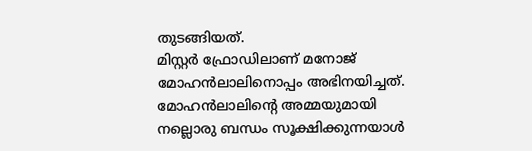തുടങ്ങിയത്.
മിസ്റ്റർ ഫ്രോഡിലാണ് മനോജ് മോഹൻലാലിനൊപ്പം അഭിനയിച്ചത്. മോഹൻലാലിന്റെ അമ്മയുമായി നല്ലൊരു ബന്ധം സൂക്ഷിക്കുന്നയാൾ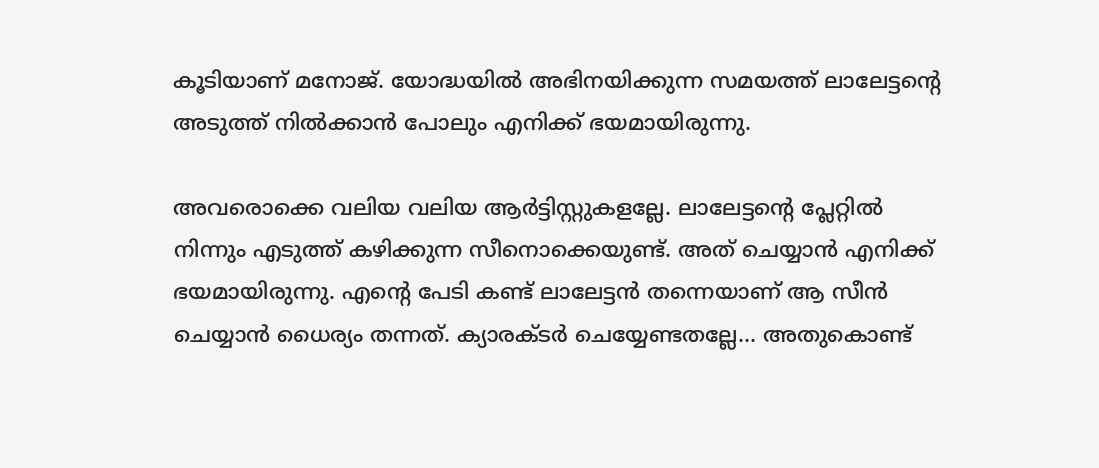കൂടിയാണ് മനോജ്. യോദ്ധയിൽ അഭിനയിക്കുന്ന സമയത്ത് ലാലേട്ടന്റെ അടുത്ത് നിൽക്കാൻ പോലും എനിക്ക് ഭയമായിരുന്നു.

അവരൊക്കെ വലിയ വലിയ ആർട്ടിസ്റ്റുകളല്ലേ. ലാലേട്ടന്റെ പ്ലേറ്റിൽ നിന്നും എടുത്ത് കഴിക്കുന്ന സീനൊക്കെയുണ്ട്. അത് ചെയ്യാൻ എനിക്ക് ഭയമായിരുന്നു. എന്റെ പേടി കണ്ട് ലാലേട്ടൻ തന്നെയാണ് ആ സീൻ ചെയ്യാൻ ധൈര്യം തന്നത്. ക്യാരക്ടർ ചെയ്യേണ്ടതല്ലേ... അതുകൊണ്ട്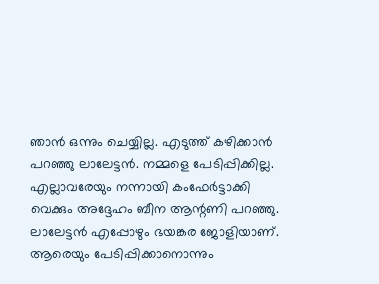ഞാൻ ഒന്നും ചെയ്യില്ല. എടുത്ത് കഴിക്കാൻ പറഞ്ഞു ലാലേട്ടൻ. നമ്മളെ പേടിപ്പിക്കില്ല.
എല്ലാവരേയും നന്നായി കംഫേർട്ടാക്കി വെക്കും അദ്ദേഹം ബീന ആന്റണി പറഞ്ഞു. ലാലേട്ടൻ എപ്പോഴും ഭയങ്കര ജോളിയാണ്. ആരെയും പേടിപ്പിക്കാനൊന്നും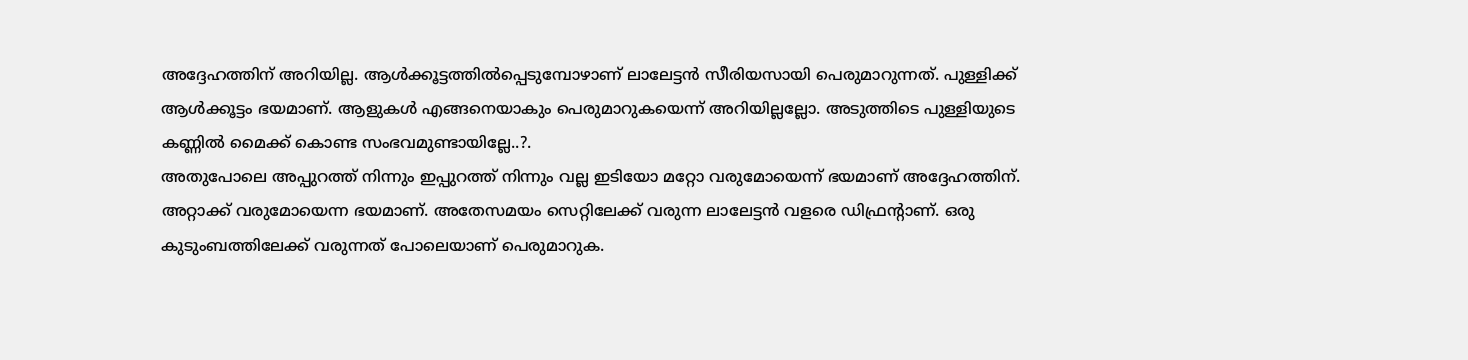അദ്ദേഹത്തിന് അറിയില്ല. ആൾക്കൂട്ടത്തിൽപ്പെടുമ്പോഴാണ് ലാലേട്ടൻ സീരിയസായി പെരുമാറുന്നത്. പുള്ളിക്ക് ആൾക്കൂട്ടം ഭയമാണ്. ആളുകൾ എങ്ങനെയാകും പെരുമാറുകയെന്ന് അറിയില്ലല്ലോ. അടുത്തിടെ പുള്ളിയുടെ കണ്ണിൽ മൈക്ക് കൊണ്ട സംഭവമുണ്ടായില്ലേ..?.
അതുപോലെ അപ്പുറത്ത് നിന്നും ഇപ്പുറത്ത് നിന്നും വല്ല ഇടിയോ മറ്റോ വരുമോയെന്ന് ഭയമാണ് അദ്ദേഹത്തിന്. അറ്റാക്ക് വരുമോയെന്ന ഭയമാണ്. അതേസമയം സെറ്റിലേക്ക് വരുന്ന ലാലേട്ടൻ വളരെ ഡിഫ്രന്റാണ്. ഒരു കുടുംബത്തിലേക്ക് വരുന്നത് പോലെയാണ് പെരുമാറുക.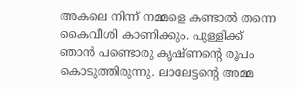അകലെ നിന്ന് നമ്മളെ കണ്ടാൽ തന്നെ കൈവീശി കാണിക്കും. പുള്ളിക്ക് ഞാൻ പണ്ടൊരു കൃഷ്ണന്റെ രൂപം കൊടുത്തിരുന്നു. ലാലേട്ടന്റെ അമ്മ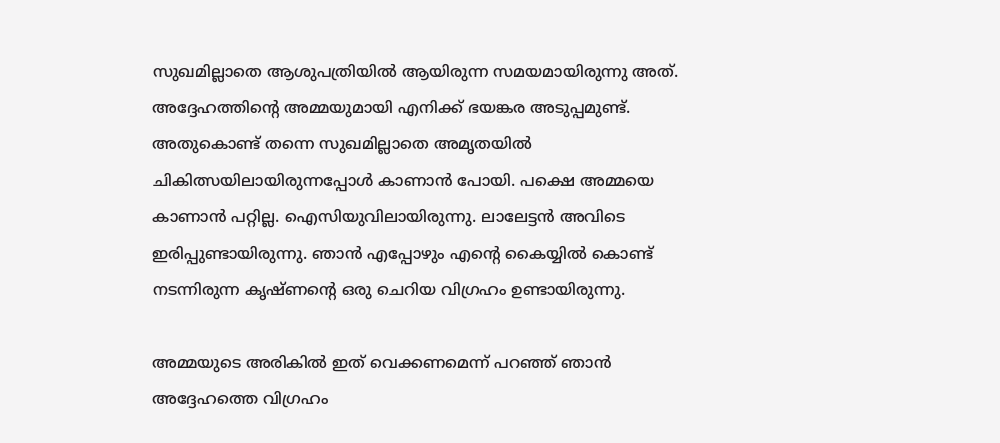സുഖമില്ലാതെ ആശുപത്രിയിൽ ആയിരുന്ന സമയമായിരുന്നു അത്. അദ്ദേഹത്തിന്റെ അമ്മയുമായി എനിക്ക് ഭയങ്കര അടുപ്പമുണ്ട്.
അതുകൊണ്ട് തന്നെ സുഖമില്ലാതെ അമൃതയിൽ ചികിത്സയിലായിരുന്നപ്പോൾ കാണാൻ പോയി. പക്ഷെ അമ്മയെ കാണാൻ പറ്റില്ല. ഐസിയുവിലായിരുന്നു. ലാലേട്ടൻ അവിടെ ഇരിപ്പുണ്ടായിരുന്നു. ഞാൻ എപ്പോഴും എന്റെ കൈയ്യിൽ കൊണ്ട് നടന്നിരുന്ന കൃഷ്ണന്റെ ഒരു ചെറിയ വിഗ്രഹം ഉണ്ടായിരുന്നു.

അമ്മയുടെ അരികിൽ ഇത് വെക്കണമെന്ന് പറഞ്ഞ് ഞാൻ അദ്ദേഹത്തെ വിഗ്രഹം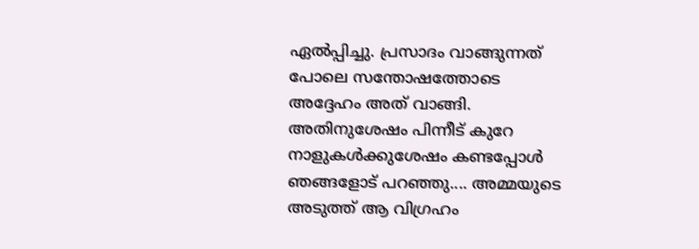ഏൽപ്പിച്ചു. പ്രസാദം വാങ്ങുന്നത് പോലെ സന്തോഷത്തോടെ അദ്ദേഹം അത് വാങ്ങി. അതിനുശേഷം പിന്നീട് കുറേ നാളുകൾക്കുശേഷം കണ്ടപ്പോൾ ഞങ്ങളോട് പറഞ്ഞു.... അമ്മയുടെ അടുത്ത് ആ വിഗ്രഹം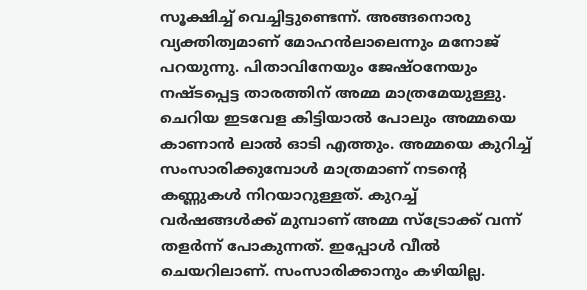സൂക്ഷിച്ച് വെച്ചിട്ടുണ്ടെന്ന്. അങ്ങനൊരു വ്യക്തിത്വമാണ് മോഹൻലാലെന്നും മനോജ് പറയുന്നു. പിതാവിനേയും ജേഷ്ഠനേയും നഷ്ടപ്പെട്ട താരത്തിന് അമ്മ മാത്രമേയുള്ളു.
ചെറിയ ഇടവേള കിട്ടിയാൽ പോലും അമ്മയെ കാണാൻ ലാൽ ഓടി എത്തും. അമ്മയെ കുറിച്ച് സംസാരിക്കുമ്പോൾ മാത്രമാണ് നടന്റെ കണ്ണുകൾ നിറയാറുള്ളത്. കുറച്ച് വർഷങ്ങൾക്ക് മുമ്പാണ് അമ്മ സ്ട്രോക്ക് വന്ന് തളർന്ന് പോകുന്നത്. ഇപ്പോൾ വീൽ ചെയറിലാണ്. സംസാരിക്കാനും കഴിയില്ല.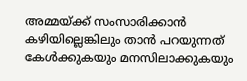അമ്മയ്ക്ക് സംസാരിക്കാൻ കഴിയില്ലെങ്കിലും താൻ പറയുന്നത് കേൾക്കുകയും മനസിലാക്കുകയും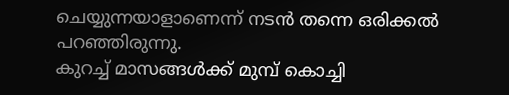ചെയ്യുന്നയാളാണെന്ന് നടൻ തന്നെ ഒരിക്കൽ പറഞ്ഞിരുന്നു.
കുറച്ച് മാസങ്ങൾക്ക് മുമ്പ് കൊച്ചി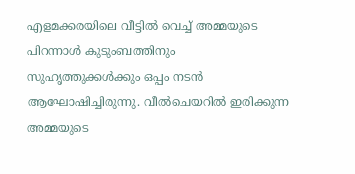എളമക്കരയിലെ വീട്ടിൽ വെച്ച് അമ്മയുടെ പിറന്നാൾ കുടുംബത്തിനും സുഹൃത്തുക്കൾക്കും ഒപ്പം നടൻ ആഘോഷിച്ചിരുന്നു. വീൽചെയറിൽ ഇരിക്കുന്ന അമ്മയുടെ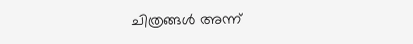ചിത്രങ്ങൾ അന്ന്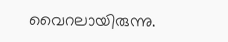വൈറലായിരുന്നു.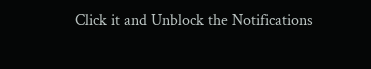Click it and Unblock the Notifications